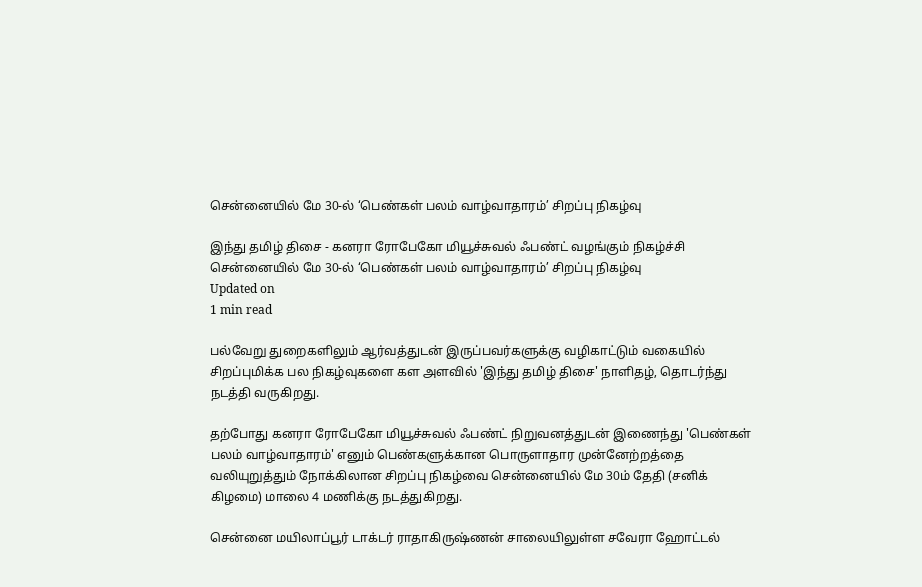சென்னையில் மே 30-ல் ‘பெண்கள் பலம் வாழ்வாதாரம்’ சிறப்பு நிகழ்வு

இந்து தமிழ் திசை - கனரா ரோபேகோ மியூச்சுவல் ஃபண்ட் வழங்கும் நிகழ்ச்சி
சென்னையில் மே 30-ல் ‘பெண்கள் பலம் வாழ்வாதாரம்’ சிறப்பு நிகழ்வு
Updated on
1 min read

பல்வேறு துறைகளிலும் ஆர்வத்துடன் இருப்பவர்களுக்கு வழிகாட்டும் வகையில் சிறப்புமிக்க பல நிகழ்வுகளை கள அளவில் 'இந்து தமிழ் திசை' நாளிதழ், தொடர்ந்து நடத்தி வருகிறது.

தற்போது கனரா ரோபேகோ மியூச்சுவல் ஃபண்ட் நிறுவனத்துடன் இணைந்து 'பெண்கள் பலம் வாழ்வாதாரம்' எனும் பெண்களுக்கான பொருளாதார முன்னேற்றத்தை வலியுறுத்தும் நோக்கிலான சிறப்பு நிகழ்வை சென்னையில் மே 30ம் தேதி (சனிக் கிழமை) மாலை 4 மணிக்கு நடத்துகிறது.

சென்னை மயிலாப்பூர் டாக்டர் ராதாகிருஷ்ணன் சாலையிலுள்ள சவேரா ஹோட்டல்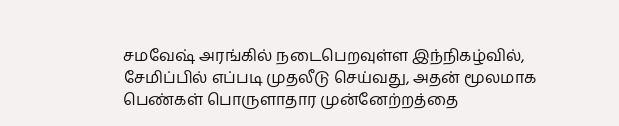சமவேஷ் அரங்கில் நடைபெறவுள்ள இந்நிகழ்வில், சேமிப்பில் எப்படி முதலீடு செய்வது, அதன் மூலமாக பெண்கள் பொருளாதார முன்னேற்றத்தை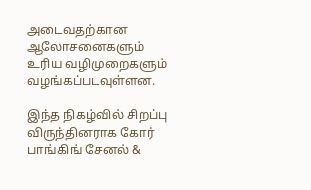அடைவதற்கான ஆலோசனைகளும் உரிய வழிமுறைகளும் வழங்கப்படவுள்ளன.

இந்த நிகழ்வில் சிறப்பு விருந்தினராக கோர் பாங்கிங் சேனல் &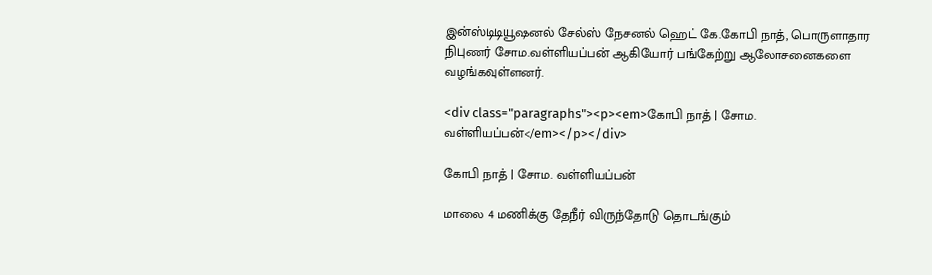இன்ஸ்டிடியூஷனல் சேல்ஸ் நேசனல் ஹெட் கே.கோபி நாத், பொருளாதார நிபுணர் சோம.வள்ளியப்பன் ஆகியோர் பங்கேற்று ஆலோசனைகளை வழங்கவுள்ளனர்.

<div class="paragraphs"><p><em>கோபி நாத் | சோம. வள்ளியப்பன்</em></p></div>

கோபி நாத் | சோம. வள்ளியப்பன்

மாலை 4 மணிக்கு தேநீர் விருந்தோடு தொடங்கும்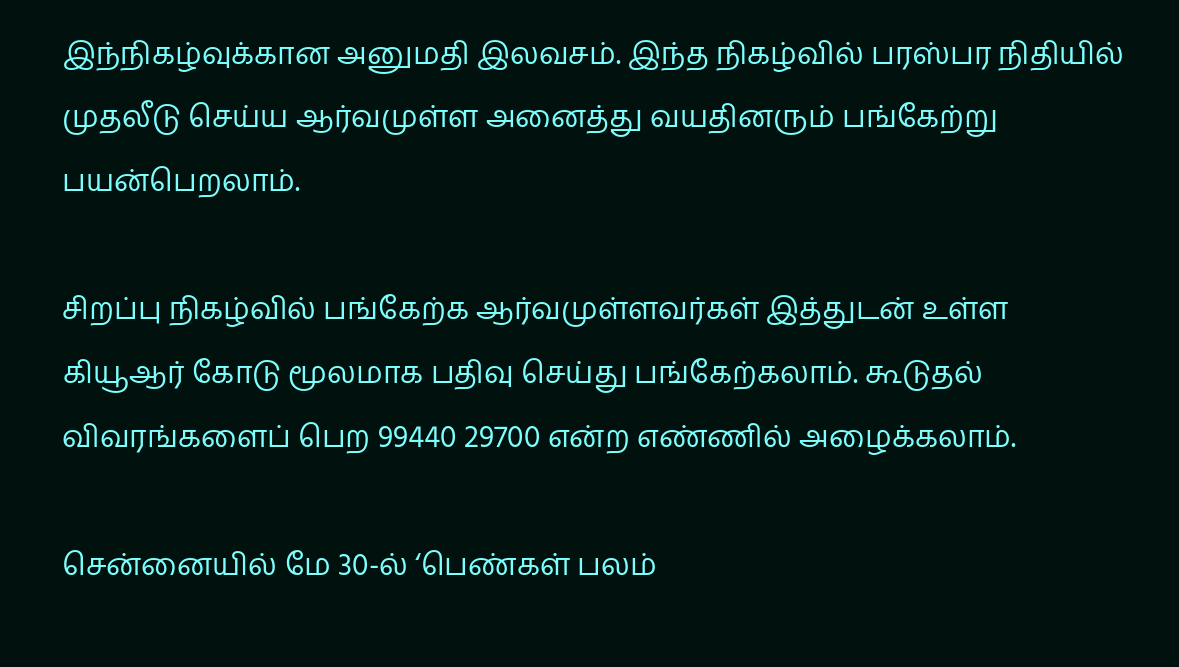இந்நிகழ்வுக்கான அனுமதி இலவசம். இந்த நிகழ்வில் பரஸ்பர நிதியில் முதலீடு செய்ய ஆர்வமுள்ள அனைத்து வயதினரும் பங்கேற்று பயன்பெறலாம்.

சிறப்பு நிகழ்வில் பங்கேற்க ஆர்வமுள்ளவர்கள் இத்துடன் உள்ள கியூஆர் கோடு மூலமாக பதிவு செய்து பங்கேற்கலாம். கூடுதல் விவரங்களைப் பெற 99440 29700 என்ற எண்ணில் அழைக்கலாம்.

சென்னையில் மே 30-ல் ‘பெண்கள் பலம்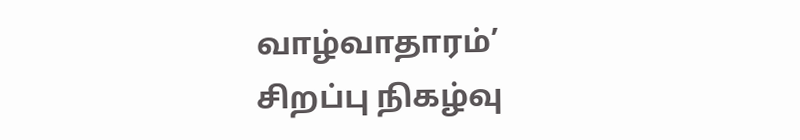வாழ்வாதாரம்’ சிறப்பு நிகழ்வு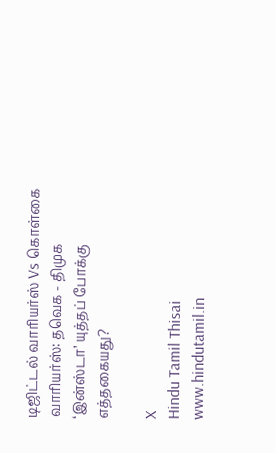டிஜிட்டல் வாரியர்ஸ் Vs கொள்கை வாரியர்ஸ்: தவெக - திமுக ‘இன்ஸ்டா’ யுத்தப் போக்கு எத்தகையது?

X
Hindu Tamil Thisai
www.hindutamil.in